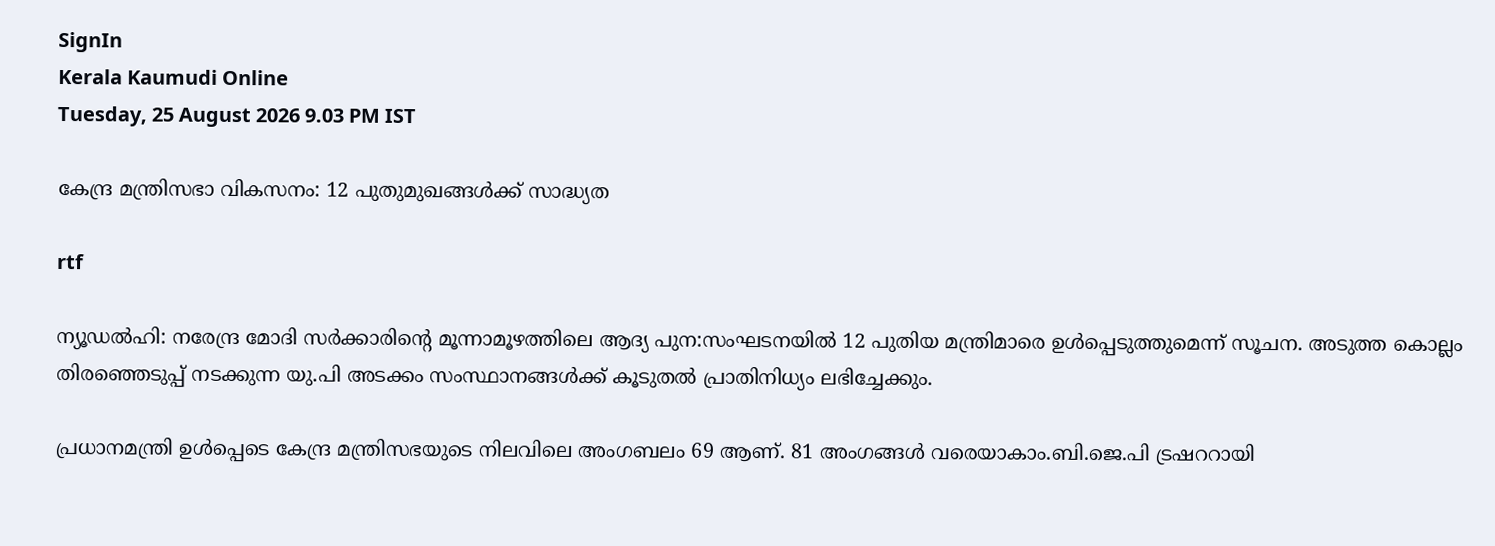SignIn
Kerala Kaumudi Online
Tuesday, 25 August 2026 9.03 PM IST

കേന്ദ്ര മന്ത്രിസഭാ വികസനം: 12 പുതുമുഖങ്ങൾക്ക് സാദ്ധ്യത

rtf

ന്യൂഡൽഹി: നരേന്ദ്ര മോദി സർക്കാരിന്റെ മൂന്നാമൂഴത്തിലെ ആദ്യ പുന:സംഘടനയിൽ 12 പുതിയ മന്ത്രിമാരെ ഉൾപ്പെടുത്തുമെന്ന് സൂചന. അടുത്ത കൊല്ലം തിരഞ്ഞെടുപ്പ് നടക്കുന്ന യു.പി അടക്കം സംസ്ഥാനങ്ങൾക്ക് കൂടുതൽ പ്രാതിനിധ്യം ലഭിച്ചേക്കും.

പ്രധാനമന്ത്രി ഉൾപ്പെടെ കേന്ദ്ര മന്ത്രിസഭയുടെ നിലവിലെ അംഗബലം 69 ആണ്. 81 അംഗങ്ങൾ വരെയാകാം.ബി.ജെ.പി ട്രഷററായി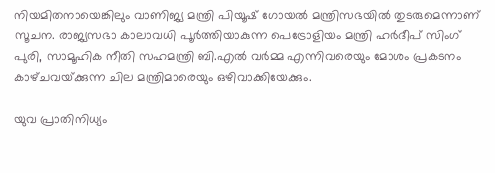നിയമിതനായെങ്കിലും വാണിജ്യ മന്ത്രി പിയൂഷ് ഗോയൽ മന്ത്രിസഭയിൽ തുടരുമെന്നാണ് സൂചന. രാജ്യസഭാ കാലാവധി പൂർത്തിയാകുന്ന പെട്രോളിയം മന്ത്രി ഹർദീപ് സിംഗ് പുരി, സാമൂഹിക നീതി സഹമന്ത്രി ബി.എൽ വർമ്മ എന്നിവരെയും മോശം പ്രകടനം കാഴ്‌ചവയ്‌ക്കുന്ന ചില മന്ത്രിമാരെയും ഒഴിവാക്കിയേക്കും.

യുവ പ്രാതിനിധ്യം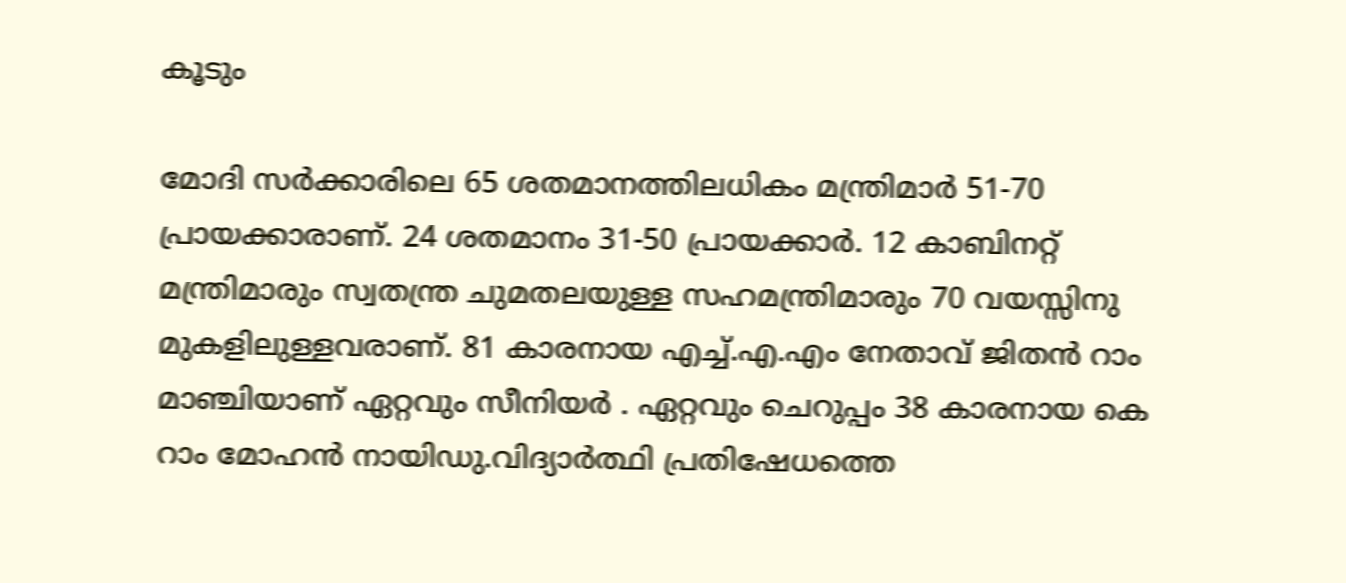കൂടും

മോദി സർക്കാരിലെ 65 ശതമാനത്തിലധികം മന്ത്രിമാർ 51-70 പ്രായക്കാരാണ്. 24 ശതമാനം 31-50 പ്രായക്കാർ. 12 കാബിനറ്റ് മന്ത്രിമാരും സ്വതന്ത്ര ചുമതലയുള്ള സഹമന്ത്രിമാരും 70 വയസ്സിനു മുകളിലുള്ളവരാണ്. 81 കാരനായ എച്ച്.എ.എം നേതാവ് ജിതൻ റാം മാഞ്ചിയാണ് ഏറ്റവും സീനിയർ . ഏറ്റവും ചെറുപ്പം 38 കാരനായ കെ റാം മോഹൻ നായിഡു.വിദ്യാർത്ഥി പ്രതിഷേധത്തെ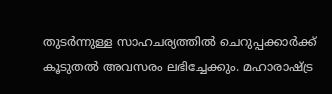തുടർന്നുള്ള സാഹചര്യത്തിൽ ചെറുപ്പക്കാർക്ക് കൂടുതൽ അവസരം ലഭിച്ചേക്കും. മഹാരാഷ്ട്ര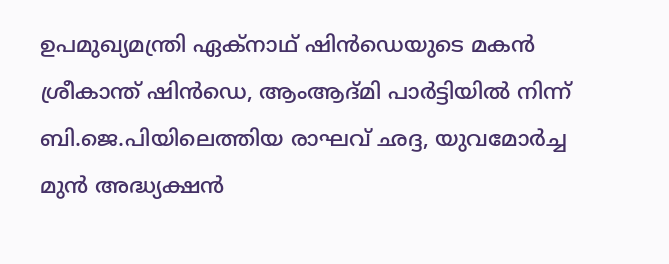ഉപമുഖ്യമന്ത്രി ഏക്‌നാഥ് ഷിൻഡെയുടെ മകൻ ശ്രീകാന്ത് ഷിൻഡെ, ആംആദ്‌മി പാർട്ടിയിൽ നിന്ന് ബി.ജെ.പിയിലെത്തിയ രാഘവ് ഛദ്ദ, യുവമോർച്ച മുൻ അദ്ധ്യക്ഷൻ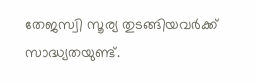തേജസ്വി സൂര്യ തുടങ്ങിയവർക്ക് സാദ്ധ്യതയുണ്ട്.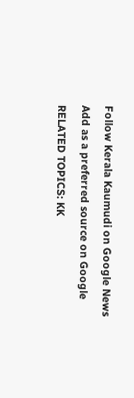Follow Kerala Kaumudi on Google News Add as a preferred source on Google
RELATED TOPICS: KK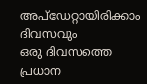അപ്ഡേറ്റായിരിക്കാം ദിവസവും
ഒരു ദിവസത്തെ പ്രധാന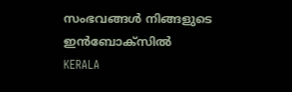സംഭവങ്ങൾ നിങ്ങളുടെ ഇൻബോക്സിൽ
KERALA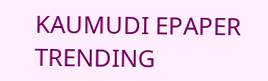KAUMUDI EPAPER
TRENDING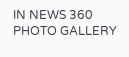IN NEWS 360
PHOTO GALLERY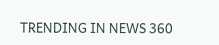TRENDING IN NEWS 360